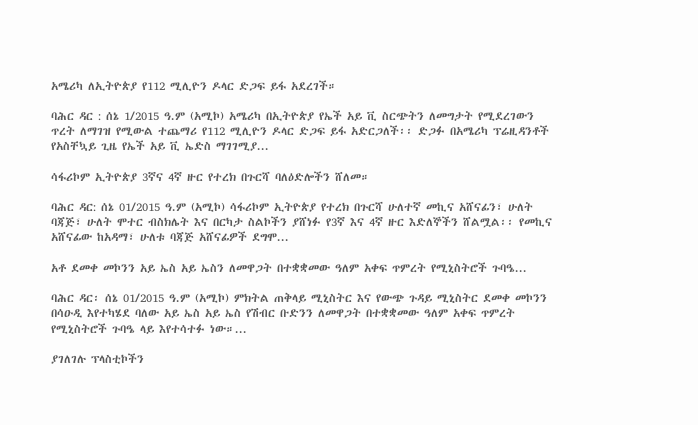አሜሪካ ለኢትዮጵያ የ112 ሚሊዮን ዶላር ድጋፍ ይፋ አደረገች።

ባሕር ዳር : ሰኔ 1/2015 ዓ.ም (አሚኮ) አሜሪካ በኢትዮጵያ የኤች አይ ቪ ስርጭትን ለመግታት የሚደረገውን ጥረት ለማገዝ የሚውል ተጨማሪ የ112 ሚሊዮን ዶላር ድጋፍ ይፋ አድርጋለች፡፡ ድጋፉ በአሜሪካ ፕሬዚዳንቶች የአስቸኳይ ጊዜ የኤች አይ ቪ ኤድስ ማገገሚያ...

ሳፋሪኮም ኢትዮጵያ 3ኛና 4ኛ ዙር የተረክ በጉርሻ ባለዕድሎችን ሸለመ።

ባሕር ዳር: ሰኔ 01/2015 ዓ.ም (አሚኮ) ሳፋሪኮም ኢትዮጵያ የተረክ በጉርሻ ሁለተኛ መኪና አሸናፊን፣ ሁለት ባጃጅ፣ ሁለት ሞተር ብስክሌት እና በርካታ ስልኮችን ያሸነፉ የ3ኛ እና 4ኛ ዙር እድለኞችን ሸልሟል፡፡ የመኪና አሸናፊው ከአዳማ፣ ሁለቱ ባጃጅ አሸናፊዎች ደግሞ...

አቶ ደመቀ መኮንን አይ ኤስ አይ ኤስን ለመዋጋት በተቋቋመው ዓለም አቀፍ ጥምረት የሚኒስትሮች ጉባዔ...

ባሕር ዳር፡ ሰኔ 01/2015 ዓ.ም (አሚኮ) ምክትል ጠቅላይ ሚኒስትር እና የውጭ ጉዳይ ሚኒስትር ደመቀ መኮንን በሳዑዲ እየተካሄደ ባለው አይ ኤስ አይ ኤስ የሽብር ቡድንን ለመዋጋት በተቋቋመው ዓለም አቀፍ ጥምረት የሚኒስትሮች ጉባዔ ላይ እየተሳተፉ ነው።...

ያገለገሉ ፕላስቲኮችን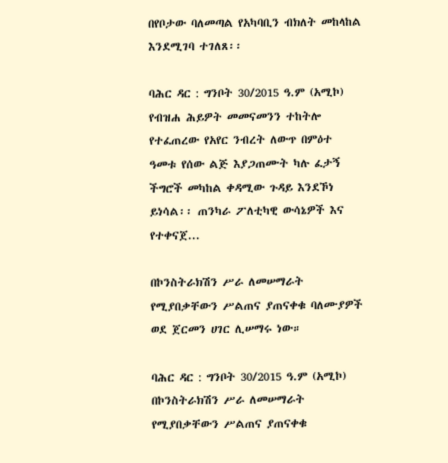በየቦታው ባለመጣል የአካባቢን ብክለት መከላከል እንደሚገባ ተገለጸ፡፡

ባሕር ዳር : ግንቦት 30/2015 ዓ.ም (አሚኮ) የብዝሐ ሕይዎት መመናመንን ተከትሎ የተፈጠረው የአየር ንብረት ለውጥ በምዕተ ዓመቱ የሰው ልጅ እያጋጠሙት ካሉ ፈታኝ ችግሮች መካከል ቀዳሚው ጉዳይ እንደኾነ ይነሳል፡፡ ጠንካራ ፖለቲካዊ ውሳኔዎች እና የተቀናጀ...

በኮንስትራክሽን ሥራ ለመሠማራት የሚያበቃቸውን ሥልጠና ያጠናቀቁ ባለሙያዎች ወደ ጀርመን ሀገር ሊሠማሩ ነው።

ባሕር ዳር : ግንቦት 30/2015 ዓ.ም (አሚኮ) በኮንስትራክሽን ሥራ ለመሠማራት የሚያበቃቸውን ሥልጠና ያጠናቀቁ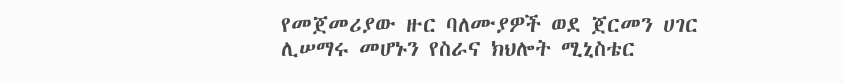የመጀመሪያው ዙር ባለሙያዎች ወደ ጀርመን ሀገር ሊሠማሩ መሆኑን የስራና ክህሎት ሚኒስቴር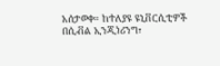አሰታወቀ። ከተለያዩ ዩኒቨርሲቲዎች በሲቭል ኢንጂነሪንግ፣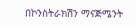በኮንስትራክሽን ማናጅሜንት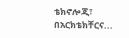ቴክኖሎጂ፣ በአርክቴክቸርና...